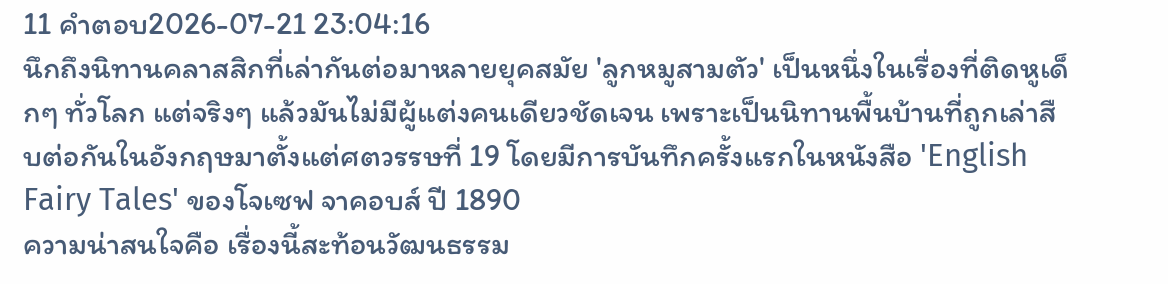11 คำตอบ2026-07-21 23:04:16
นึกถึงนิทานคลาสสิกที่เล่ากันต่อมาหลายยุคสมัย 'ลูกหมูสามตัว' เป็นหนึ่งในเรื่องที่ติดหูเด็กๆ ทั่วโลก แต่จริงๆ แล้วมันไม่มีผู้แต่งคนเดียวชัดเจน เพราะเป็นนิทานพื้นบ้านที่ถูกเล่าสืบต่อกันในอังกฤษมาตั้งแต่ศตวรรษที่ 19 โดยมีการบันทึกครั้งแรกในหนังสือ 'English Fairy Tales' ของโจเซฟ จาคอบส์ ปี 1890
ความน่าสนใจคือ เรื่องนี้สะท้อนวัฒนธรรม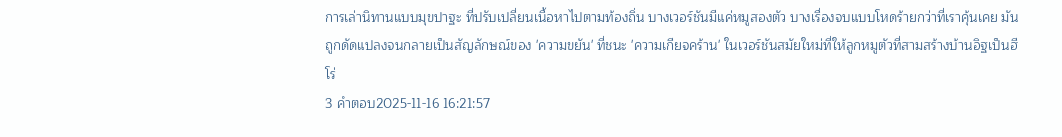การเล่านิทานแบบมุขปาฐะ ที่ปรับเปลี่ยนเนื้อหาไปตามท้องถิ่น บางเวอร์ชันมีแค่หมูสองตัว บางเรื่องจบแบบโหดร้ายกว่าที่เราคุ้นเคย มันถูกดัดแปลงจนกลายเป็นสัญลักษณ์ของ 'ความขยัน' ที่ชนะ 'ความเกียจคร้าน' ในเวอร์ชันสมัยใหม่ที่ให้ลูกหมูตัวที่สามสร้างบ้านอิฐเป็นฮีโร่
3 คำตอบ2025-11-16 16:21:57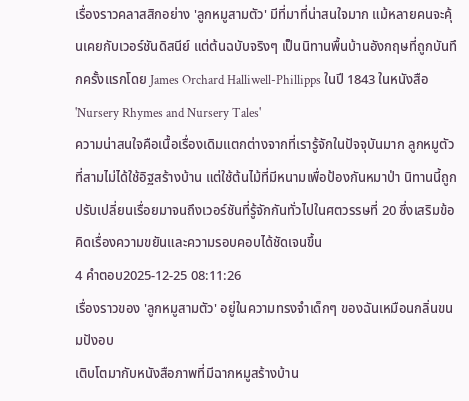เรื่องราวคลาสสิกอย่าง 'ลูกหมูสามตัว' มีที่มาที่น่าสนใจมาก แม้หลายคนจะคุ้นเคยกับเวอร์ชันดิสนีย์ แต่ต้นฉบับจริงๆ เป็นนิทานพื้นบ้านอังกฤษที่ถูกบันทึกครั้งแรกโดย James Orchard Halliwell-Phillipps ในปี 1843 ในหนังสือ 'Nursery Rhymes and Nursery Tales'
ความน่าสนใจคือเนื้อเรื่องเดิมแตกต่างจากที่เรารู้จักในปัจจุบันมาก ลูกหมูตัวที่สามไม่ได้ใช้อิฐสร้างบ้าน แต่ใช้ต้นไม้ที่มีหนามเพื่อป้องกันหมาป่า นิทานนี้ถูกปรับเปลี่ยนเรื่อยมาจนถึงเวอร์ชันที่รู้จักกันทั่วไปในศตวรรษที่ 20 ซึ่งเสริมข้อคิดเรื่องความขยันและความรอบคอบได้ชัดเจนขึ้น
4 คำตอบ2025-12-25 08:11:26
เรื่องราวของ 'ลูกหมูสามตัว' อยู่ในความทรงจำเด็กๆ ของฉันเหมือนกลิ่นขนมปังอบ
เติบโตมากับหนังสือภาพที่มีฉากหมูสร้างบ้าน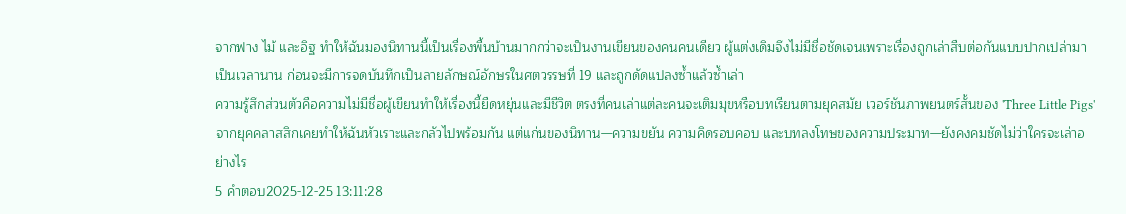จากฟาง ไม้ และอิฐ ทำให้ฉันมองนิทานนี้เป็นเรื่องพื้นบ้านมากกว่าจะเป็นงานเขียนของคนคนเดียว ผู้แต่งเดิมจึงไม่มีชื่อชัดเจนเพราะเรื่องถูกเล่าสืบต่อกันแบบปากเปล่ามาเป็นเวลานาน ก่อนจะมีการจดบันทึกเป็นลายลักษณ์อักษรในศตวรรษที่ 19 และถูกดัดแปลงซ้ำแล้วซ้ำเล่า
ความรู้สึกส่วนตัวคือความไม่มีชื่อผู้เขียนทำให้เรื่องนี้ยืดหยุ่นและมีชีวิต ตรงที่คนเล่าแต่ละคนจะเติมมุขหรือบทเรียนตามยุคสมัย เวอร์ชันภาพยนตร์สั้นของ 'Three Little Pigs' จากยุคคลาสสิกเคยทำให้ฉันหัวเราะและกลัวไปพร้อมกัน แต่แก่นของนิทาน—ความขยัน ความคิดรอบคอบ และบทลงโทษของความประมาท—ยังคงคมชัดไม่ว่าใครจะเล่าอย่างไร
5 คำตอบ2025-12-25 13:11:28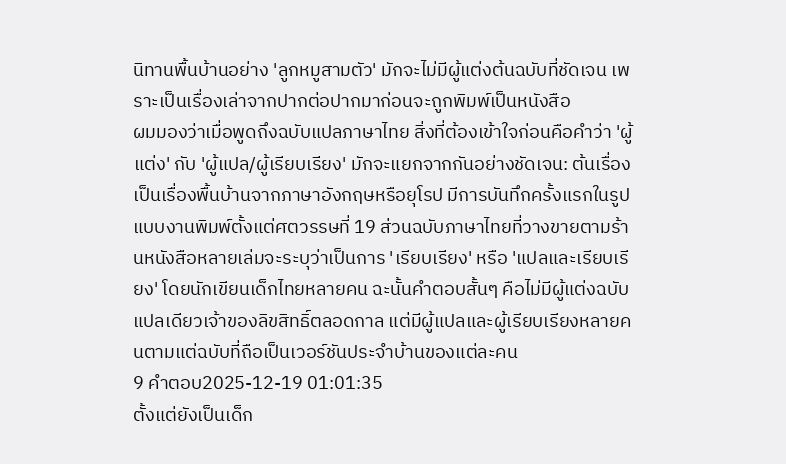นิทานพื้นบ้านอย่าง 'ลูกหมูสามตัว' มักจะไม่มีผู้แต่งต้นฉบับที่ชัดเจน เพราะเป็นเรื่องเล่าจากปากต่อปากมาก่อนจะถูกพิมพ์เป็นหนังสือ
ผมมองว่าเมื่อพูดถึงฉบับแปลภาษาไทย สิ่งที่ต้องเข้าใจก่อนคือคำว่า 'ผู้แต่ง' กับ 'ผู้แปล/ผู้เรียบเรียง' มักจะแยกจากกันอย่างชัดเจน: ต้นเรื่องเป็นเรื่องพื้นบ้านจากภาษาอังกฤษหรือยุโรป มีการบันทึกครั้งแรกในรูปแบบงานพิมพ์ตั้งแต่ศตวรรษที่ 19 ส่วนฉบับภาษาไทยที่วางขายตามร้านหนังสือหลายเล่มจะระบุว่าเป็นการ 'เรียบเรียง' หรือ 'แปลและเรียบเรียง' โดยนักเขียนเด็กไทยหลายคน ฉะนั้นคำตอบสั้นๆ คือไม่มีผู้แต่งฉบับแปลเดียวเจ้าของลิขสิทธิ์ตลอดกาล แต่มีผู้แปลและผู้เรียบเรียงหลายคนตามแต่ฉบับที่ถือเป็นเวอร์ชันประจำบ้านของแต่ละคน
9 คำตอบ2025-12-19 01:01:35
ตั้งแต่ยังเป็นเด็ก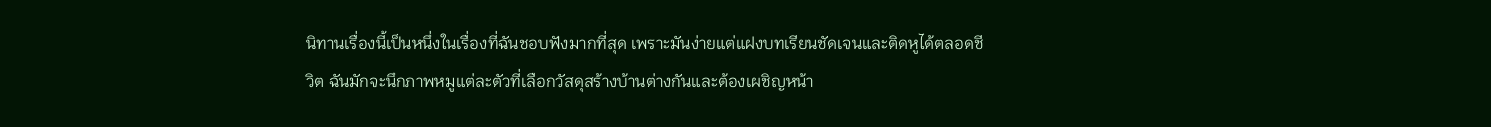นิทานเรื่องนี้เป็นหนึ่งในเรื่องที่ฉันชอบฟังมากที่สุด เพราะมันง่ายแต่แฝงบทเรียนชัดเจนและติดหูได้ตลอดชีวิต ฉันมักจะนึกภาพหมูแต่ละตัวที่เลือกวัสดุสร้างบ้านต่างกันและต้องเผชิญหน้า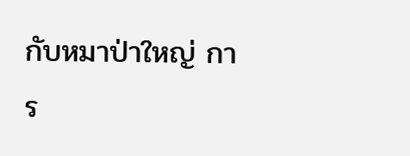กับหมาป่าใหญ่ การ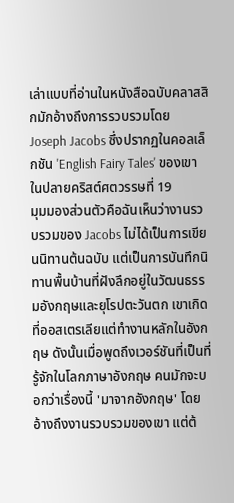เล่าแบบที่อ่านในหนังสือฉบับคลาสสิกมักอ้างถึงการรวบรวมโดย Joseph Jacobs ซึ่งปรากฏในคอลเล็กชัน 'English Fairy Tales' ของเขาในปลายคริสต์ศตวรรษที่ 19
มุมมองส่วนตัวคือฉันเห็นว่างานรวบรวมของ Jacobs ไม่ได้เป็นการเขียนนิทานต้นฉบับ แต่เป็นการบันทึกนิทานพื้นบ้านที่ฝังลึกอยู่ในวัฒนธรรมอังกฤษและยุโรปตะวันตก เขาเกิดที่ออสเตรเลียแต่ทำงานหลักในอังกฤษ ดังนั้นเมื่อพูดถึงเวอร์ชันที่เป็นที่รู้จักในโลกภาษาอังกฤษ คนมักจะบอกว่าเรื่องนี้ 'มาจากอังกฤษ' โดยอ้างถึงงานรวบรวมของเขา แต่ต้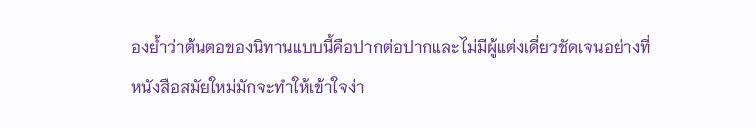องย้ำว่าต้นตอของนิทานแบบนี้คือปากต่อปากและไม่มีผู้แต่งเดี่ยวชัดเจนอย่างที่หนังสือสมัยใหม่มักจะทำให้เข้าใจง่า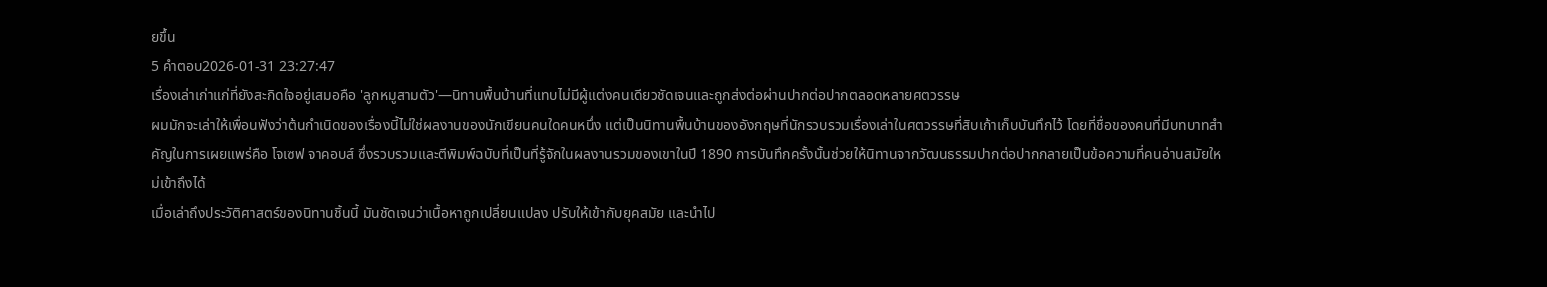ยขึ้น
5 คำตอบ2026-01-31 23:27:47
เรื่องเล่าเก่าแก่ที่ยังสะกิดใจอยู่เสมอคือ 'ลูกหมูสามตัว'—นิทานพื้นบ้านที่แทบไม่มีผู้แต่งคนเดียวชัดเจนและถูกส่งต่อผ่านปากต่อปากตลอดหลายศตวรรษ
ผมมักจะเล่าให้เพื่อนฟังว่าต้นกำเนิดของเรื่องนี้ไม่ใช่ผลงานของนักเขียนคนใดคนหนึ่ง แต่เป็นนิทานพื้นบ้านของอังกฤษที่นักรวบรวมเรื่องเล่าในศตวรรษที่สิบเก้าเก็บบันทึกไว้ โดยที่ชื่อของคนที่มีบทบาทสำคัญในการเผยแพร่คือ โจเซฟ จาคอบส์ ซึ่งรวบรวมและตีพิมพ์ฉบับที่เป็นที่รู้จักในผลงานรวมของเขาในปี 1890 การบันทึกครั้งนั้นช่วยให้นิทานจากวัฒนธรรมปากต่อปากกลายเป็นข้อความที่คนอ่านสมัยใหม่เข้าถึงได้
เมื่อเล่าถึงประวัติศาสตร์ของนิทานชิ้นนี้ มันชัดเจนว่าเนื้อหาถูกเปลี่ยนแปลง ปรับให้เข้ากับยุคสมัย และนำไป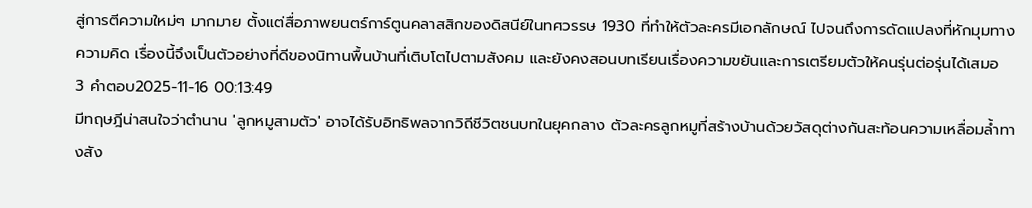สู่การตีความใหม่ๆ มากมาย ตั้งแต่สื่อภาพยนตร์การ์ตูนคลาสสิกของดิสนีย์ในทศวรรษ 1930 ที่ทำให้ตัวละครมีเอกลักษณ์ ไปจนถึงการดัดแปลงที่หักมุมทางความคิด เรื่องนี้จึงเป็นตัวอย่างที่ดีของนิทานพื้นบ้านที่เติบโตไปตามสังคม และยังคงสอนบทเรียนเรื่องความขยันและการเตรียมตัวให้คนรุ่นต่อรุ่นได้เสมอ
3 คำตอบ2025-11-16 00:13:49
มีทฤษฎีน่าสนใจว่าตำนาน 'ลูกหมูสามตัว' อาจได้รับอิทธิพลจากวิถีชีวิตชนบทในยุคกลาง ตัวละครลูกหมูที่สร้างบ้านด้วยวัสดุต่างกันสะท้อนความเหลื่อมล้ำทางสัง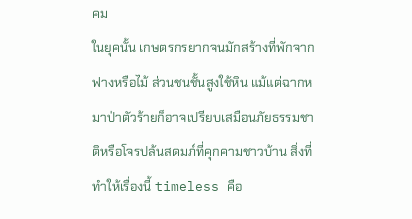คม
ในยุคนั้น เกษตรกรยากจนมักสร้างที่พักจากฟางหรือไม้ ส่วนชนชั้นสูงใช้หิน แม้แต่ฉากหมาป่าตัวร้ายก็อาจเปรียบเสมือนภัยธรรมชาติหรือโจรปล้นสดมภ์ที่คุกคามชาวบ้าน สิ่งที่ทำให้เรื่องนี้ timeless คือ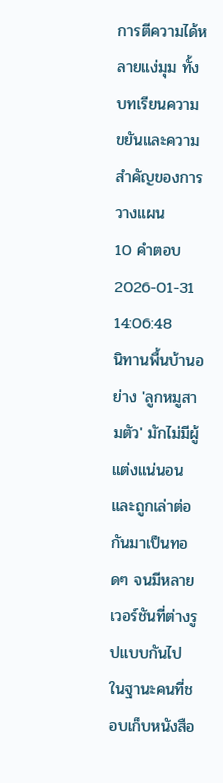การตีความได้หลายแง่มุม ทั้งบทเรียนความขยันและความสำคัญของการวางแผน
10 คำตอบ2026-01-31 14:06:48
นิทานพื้นบ้านอย่าง 'ลูกหมูสามตัว' มักไม่มีผู้แต่งแน่นอนและถูกเล่าต่อกันมาเป็นทอดๆ จนมีหลายเวอร์ชันที่ต่างรูปแบบกันไป
ในฐานะคนที่ชอบเก็บหนังสือ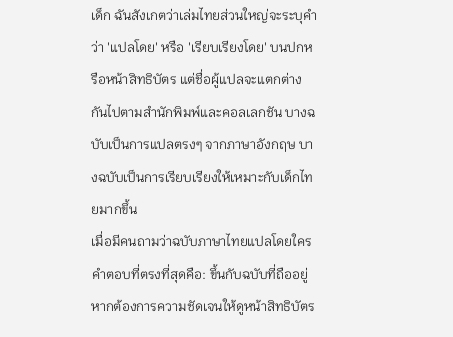เด็ก ฉันสังเกตว่าเล่มไทยส่วนใหญ่จะระบุคำว่า 'แปลโดย' หรือ 'เรียบเรียงโดย' บนปกหรือหน้าสิทธิบัตร แต่ชื่อผู้แปลจะแตกต่างกันไปตามสำนักพิมพ์และคอลเลกชัน บางฉบับเป็นการแปลตรงๆ จากภาษาอังกฤษ บางฉบับเป็นการเรียบเรียงให้เหมาะกับเด็กไทยมากขึ้น
เมื่อมีคนถามว่าฉบับภาษาไทยแปลโดยใคร คำตอบที่ตรงที่สุดคือ: ขึ้นกับฉบับที่ถืออยู่ หากต้องการความชัดเจนให้ดูหน้าสิทธิบัตร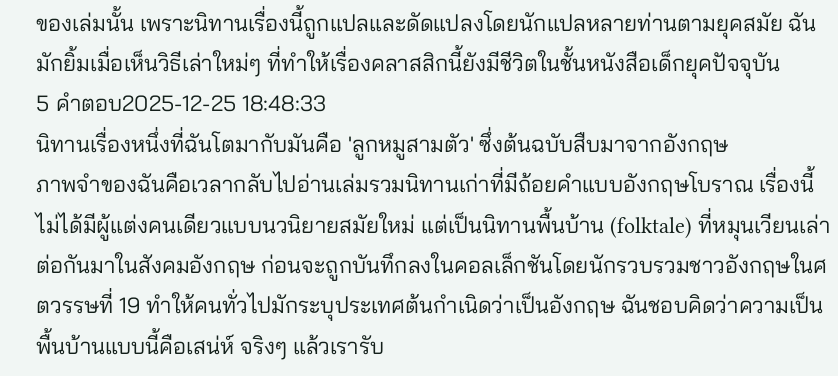ของเล่มนั้น เพราะนิทานเรื่องนี้ถูกแปลและดัดแปลงโดยนักแปลหลายท่านตามยุคสมัย ฉันมักยิ้มเมื่อเห็นวิธีเล่าใหม่ๆ ที่ทำให้เรื่องคลาสสิกนี้ยังมีชีวิตในชั้นหนังสือเด็กยุคปัจจุบัน
5 คำตอบ2025-12-25 18:48:33
นิทานเรื่องหนึ่งที่ฉันโตมากับมันคือ 'ลูกหมูสามตัว' ซึ่งต้นฉบับสืบมาจากอังกฤษ
ภาพจำของฉันคือเวลากลับไปอ่านเล่มรวมนิทานเก่าที่มีถ้อยคำแบบอังกฤษโบราณ เรื่องนี้ไม่ได้มีผู้แต่งคนเดียวแบบนวนิยายสมัยใหม่ แต่เป็นนิทานพื้นบ้าน (folktale) ที่หมุนเวียนเล่าต่อกันมาในสังคมอังกฤษ ก่อนจะถูกบันทึกลงในคอลเล็กชันโดยนักรวบรวมชาวอังกฤษในศตวรรษที่ 19 ทำให้คนทั่วไปมักระบุประเทศต้นกำเนิดว่าเป็นอังกฤษ ฉันชอบคิดว่าความเป็นพื้นบ้านแบบนี้คือเสน่ห์ จริงๆ แล้วเรารับ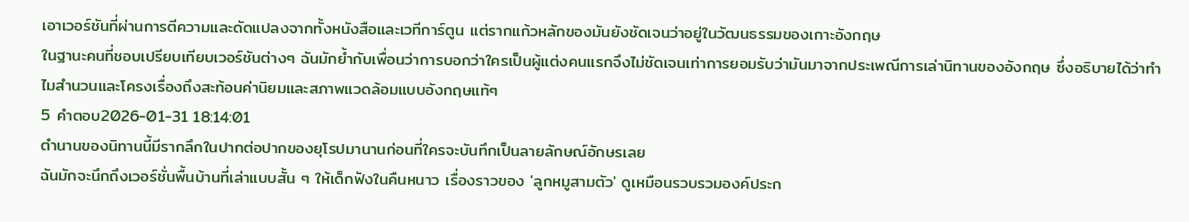เอาเวอร์ชันที่ผ่านการตีความและดัดแปลงจากทั้งหนังสือและเวทีการ์ตูน แต่รากแก้วหลักของมันยังชัดเจนว่าอยู่ในวัฒนธรรมของเกาะอังกฤษ
ในฐานะคนที่ชอบเปรียบเทียบเวอร์ชันต่างๆ ฉันมักย้ำกับเพื่อนว่าการบอกว่าใครเป็นผู้แต่งคนแรกจึงไม่ชัดเจนเท่าการยอมรับว่ามันมาจากประเพณีการเล่านิทานของอังกฤษ ซึ่งอธิบายได้ว่าทำไมสำนวนและโครงเรื่องถึงสะท้อนค่านิยมและสภาพแวดล้อมแบบอังกฤษแท้ๆ
5 คำตอบ2026-01-31 18:14:01
ตำนานของนิทานนี้มีรากลึกในปากต่อปากของยุโรปมานานก่อนที่ใครจะบันทึกเป็นลายลักษณ์อักษรเลย
ฉันมักจะนึกถึงเวอร์ชั่นพื้นบ้านที่เล่าแบบสั้น ๆ ให้เด็กฟังในคืนหนาว เรื่องราวของ 'ลูกหมูสามตัว' ดูเหมือนรวบรวมองค์ประก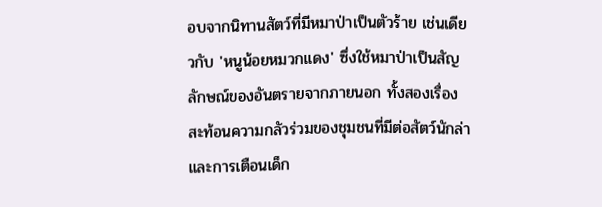อบจากนิทานสัตว์ที่มีหมาป่าเป็นตัวร้าย เช่นเดียวกับ 'หนูน้อยหมวกแดง' ซึ่งใช้หมาป่าเป็นสัญลักษณ์ของอันตรายจากภายนอก ทั้งสองเรื่องสะท้อนความกลัวร่วมของชุมชนที่มีต่อสัตว์นักล่าและการเตือนเด็ก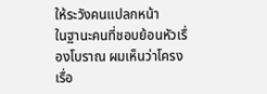ให้ระวังคนแปลกหน้า
ในฐานะคนที่ชอบย้อนหัวเรื่องโบราณ ผมเห็นว่าโครงเรื่อ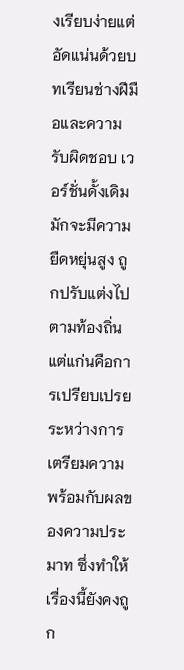งเรียบง่ายแต่อัดแน่นด้วยบทเรียนช่างฝีมือและความรับผิดชอบ เวอร์ชั่นดั้งเดิมมักจะมีความยืดหยุ่นสูง ถูกปรับแต่งไปตามท้องถิ่น แต่แก่นคือการเปรียบเปรยระหว่างการเตรียมความพร้อมกับผลของความประมาท ซึ่งทำให้เรื่องนี้ยังคงถูก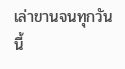เล่าขานจนทุกวันนี้